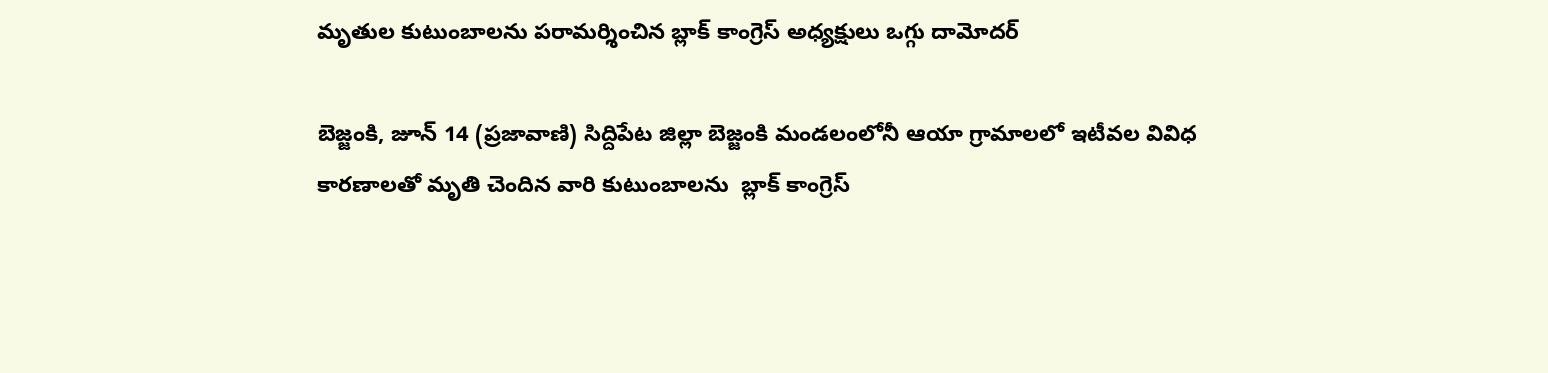మృతుల కుటుంబాలను పరామర్శించిన బ్లాక్ కాంగ్రెస్ అధ్యక్షులు ఒగ్గు దామోదర్

బెజ్జంకి, జూన్ 14 (ప్రజావాణి) సిద్దిపేట జిల్లా బెజ్జంకి మండలంలోనీ ఆయా గ్రామాలలో ఇటీవల వివిధ కారణాలతో మృతి చెందిన వారి కుటుంబాలను  బ్లాక్ కాంగ్రెస్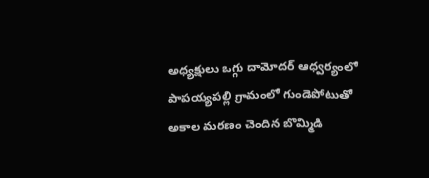అధ్యక్షులు ఒగ్గు దామోదర్ ఆధ్వర్యంలో పాపయ్యపల్లి గ్రామంలో గుండెపోటుతో అకాల మరణం చెందిన బొమ్మిడి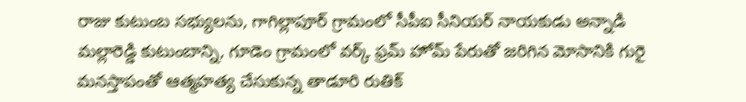రాజు కుటుంబ సభ్యులను, గాగిల్లాపూర్ గ్రామంలో సీపీఐ సీనియర్ నాయకుడు అన్నాడి మల్లారెడ్డి కుటుంబాన్ని, గూడెం గ్రామంలో వర్క్ ఫ్రమ్ హోమ్ పేరుతో జరిగిన మోసానికి గురై మనస్తాపంతో ఆత్మహత్య చేసుకున్న తాడూరి రుతిక్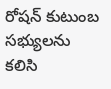రోషన్ కుటుంబ సభ్యులను కలిసి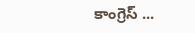కాంగ్రెస్ ...